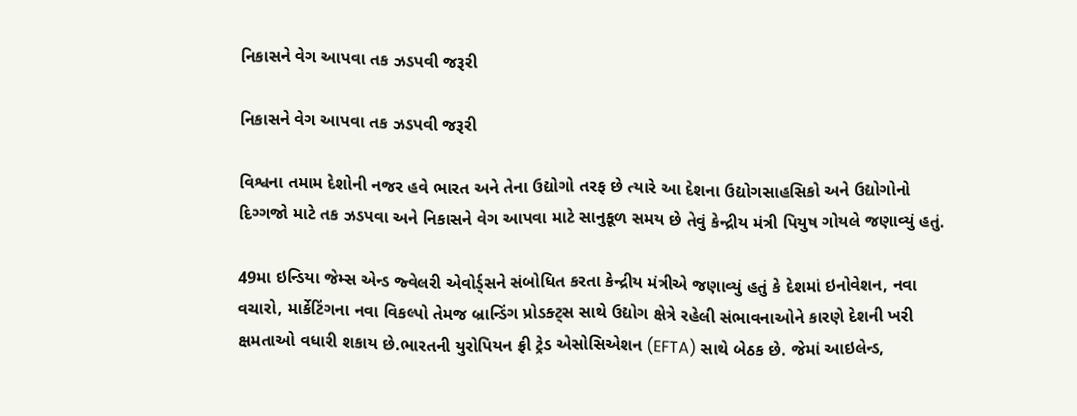નિકાસને વેગ આપવા તક ઝડપવી જરૂરી

નિકાસને વેગ આપવા તક ઝડપવી જરૂરી

વિશ્વના તમામ દેશોની નજર હવે ભારત અને તેના ઉદ્યોગો તરફ છે ત્યારે આ દેશના ઉદ્યોગસાહસિકો અને ઉદ્યોગોનો દિગ્ગજો માટે તક ઝડપવા અને નિકાસને વેગ આપવા માટે સાનુકૂળ સમય છે તેવું કેન્દ્રીય મંત્રી પિયુષ ગોયલે જણાવ્યું હતું.

49મા ઇન્ડિયા જેમ્સ એન્ડ જ્વેલરી એવોર્ડ્સને સંબોધિત કરતા કેન્દ્રીય મંત્રીએ જણાવ્યું હતું કે દેશમાં ઇનોવેશન, નવા વચારો, માર્કેટિંગના નવા વિકલ્પો તેમજ બ્રાન્ડિંગ પ્રોડક્ટ્સ સાથે ઉદ્યોગ ક્ષેત્રે રહેલી સંભાવનાઓને કારણે દેશની ખરી ક્ષમતાઓ વધારી શકાય છે.ભારતની યુરોપિયન ફ્રી ટ્રેડ એસોસિએશન (EFTA) સાથે બેઠક છે. જેમાં આઇલેન્ડ,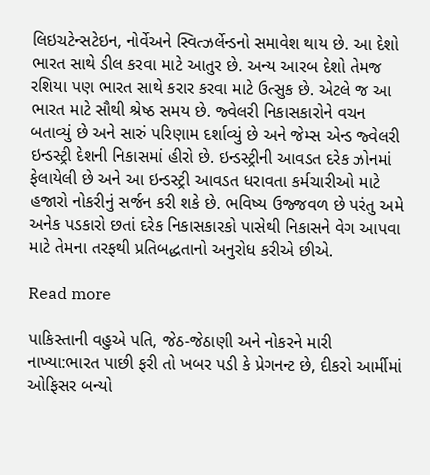લિઇચટેન્સટેઇન, નોર્વેઅને સ્વિત્ઝર્લેન્ડનો સમાવેશ થાય છે. આ દેશો ભારત સાથે ડીલ કરવા માટે આતુર છે. અન્ય આરબ દેશો તેમજ રશિયા પણ ભારત સાથે કરાર કરવા માટે ઉત્સુક છે. એટલે જ આ ભારત માટે સૌથી શ્રેષ્ઠ સમય છે. જ્વેલરી નિકાસકારોને વચન બતાવ્યું છે અને સારું પરિણામ દર્શાવ્યું છે અને જેમ્સ એન્ડ જ્વેલરી ઇન્ડસ્ટ્રી દેશની નિકાસમાં હીરો છે. ઇન્ડસ્ટ્રીની આવડત દરેક ઝોનમાં ફેલાયેલી છે અને આ ઇન્ડસ્ટ્રી આવડત ધરાવતા કર્મચારીઓ માટે હજારો નોકરીનું સર્જન કરી શકે છે. ભવિષ્ય ઉજ્જવળ છે પરંતુ અમે અનેક પડકારો છતાં દરેક નિકાસકારકો પાસેથી નિકાસને વેગ આપવા માટે તેમના તરફથી પ્રતિબદ્ધતાનો અનુરોધ કરીએ છીએ.

Read more

પાકિસ્તાની વહુએ પતિ, જેઠ-જેઠાણી અને નોકરને મારી નાખ્યા:ભારત પાછી ફરી તો ખબર પડી કે પ્રેગનન્ટ છે, દીકરો આર્મીમાં ઓફિસર બન્યો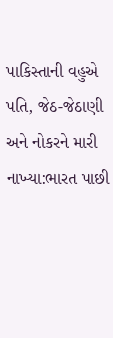પાકિસ્તાની વહુએ પતિ, જેઠ-જેઠાણી અને નોકરને મારી નાખ્યા:ભારત પાછી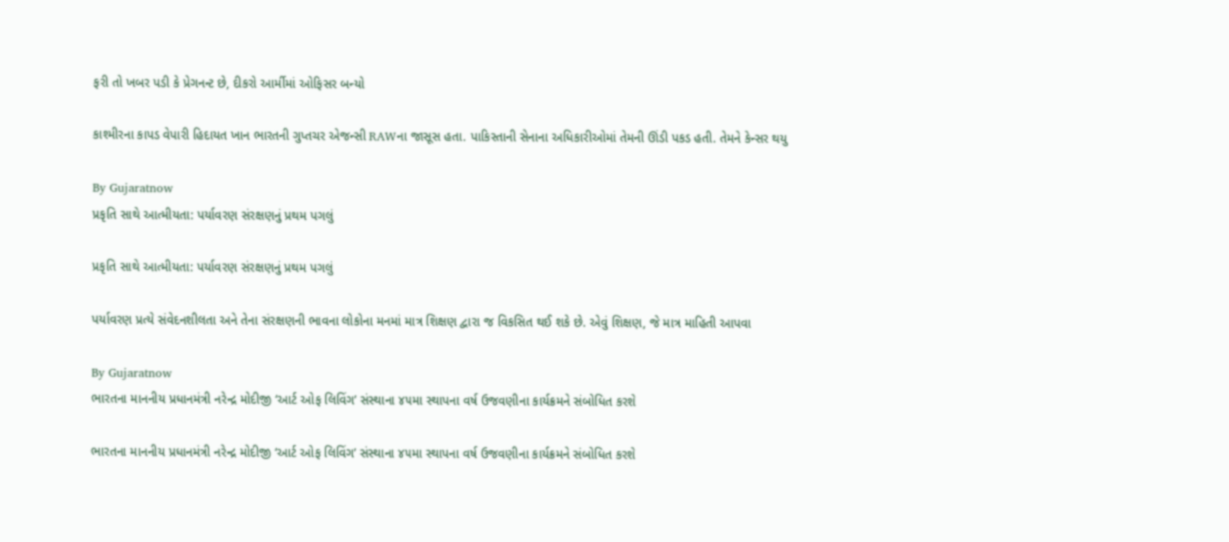ફરી તો ખબર પડી કે પ્રેગનન્ટ છે, દીકરો આર્મીમાં ઓફિસર બન્યો

કાશ્મીરના કાપડ વેપારી હિદાયત ખાન ભારતની ગુપ્તચર એજન્સી RAWના જાસૂસ હતા. પાકિસ્તાની સેનાના અધિકારીઓમાં તેમની ઊંડી પકડ હતી. તેમને કેન્સર થયુ

By Gujaratnow
પ્રકૃતિ સાથે આત્મીયતા: પર્યાવરણ સંરક્ષણનું પ્રથમ પગલું

પ્રકૃતિ સાથે આત્મીયતા: પર્યાવરણ સંરક્ષણનું પ્રથમ પગલું

પર્યાવરણ પ્રત્યે સંવેદનશીલતા અને તેના સંરક્ષણની ભાવના લોકોના મનમાં માત્ર શિક્ષણ દ્વારા જ વિકસિત થઈ શકે છે. એવું શિક્ષણ, જે માત્ર માહિતી આપવા

By Gujaratnow
ભારતના માનનીય પ્રધાનમંત્રી નરેન્દ્ર મોદીજી ‘આર્ટ ઓફ લિવિંગ’ સંસ્થાના ૪૫મા સ્થાપના વર્ષ ઉજવણીના કાર્યક્રમને સંબોધિત કરશે

ભારતના માનનીય પ્રધાનમંત્રી નરેન્દ્ર મોદીજી ‘આર્ટ ઓફ લિવિંગ’ સંસ્થાના ૪૫મા સ્થાપના વર્ષ ઉજવણીના કાર્યક્રમને સંબોધિત કરશે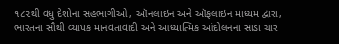૧૮૨થી વધુ દેશોના સહભાગીઓ, ઑનલાઇન અને ઑફલાઇન માધ્યમ દ્વારા, ભારતના સૌથી વ્યાપક માનવતાવાદી અને આધ્યાત્મિક આંદોલનના સાડા ચાર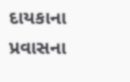દાયકાના પ્રવાસના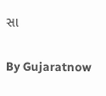સા

By Gujaratnow